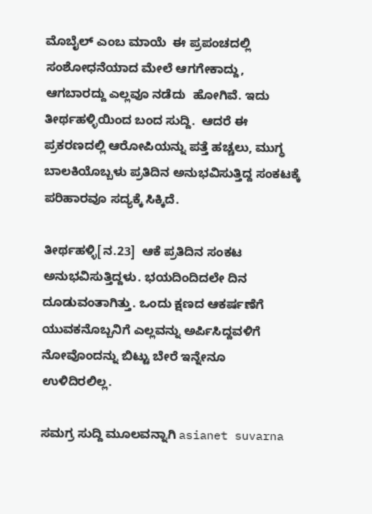ಮೊಬೈಲ್ ಎಂಬ ಮಾಯೆ  ಈ ಪ್ರಪಂಚದಲ್ಲಿ ಸಂಶೋಧನೆಯಾದ ಮೇಲೆ ಆಗಗೇಕಾದ್ದು, ಆಗಬಾರದ್ದು ಎಲ್ಲವೂ ನಡೆದು  ಹೋಗಿವೆ. ಇದು ತೀರ್ಥಹಳ್ಳಿಯಿಂದ ಬಂದ ಸುದ್ದಿ.  ಆದರೆ ಈ ಪ್ರಕರಣದಲ್ಲಿ ಆರೋಪಿಯನ್ನು ಪತ್ತೆ ಹಚ್ಚಲು, ಮುಗ್ಧ ಬಾಲಕಿಯೊಬ್ಬಳು ಪ್ರತಿದಿನ ಅನುಭವಿಸುತ್ತಿದ್ದ ಸಂಕಟಕ್ಕೆ ಪರಿಹಾರವೂ ಸದ್ಯಕ್ಕೆ ಸಿಕ್ಕಿದೆ.

ತೀರ್ಥಹಳ್ಳಿ[ನ.23]  ಆಕೆ ಪ್ರತಿದಿನ ಸಂಕಟ ಅನುಭವಿಸುತ್ತಿದ್ದಳು. ಭಯದಿಂದಿದಲೇ ದಿನ ದೂಡುವಂತಾಗಿತ್ತು. ಒಂದು ಕ್ಷಣದ ಆಕರ್ಷಣೆಗೆ ಯುವಕನೊಬ್ಬನಿಗೆ ಎಲ್ಲವನ್ನು ಅರ್ಪಿಸಿದ್ದವಳಿಗೆ ನೋವೊಂದನ್ನು ಬಿಟ್ಟು ಬೇರೆ ಇನ್ನೇನೂ ಉಳಿದಿರಲಿಲ್ಲ.

ಸಮಗ್ರ ಸುದ್ದಿ ಮೂಲವನ್ನಾಗಿ asianet suvarna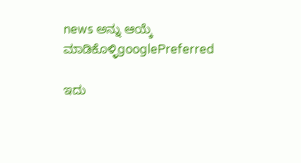news ಅನ್ನು ಆಯ್ಕೆ ಮಾಡಿಕೊಳ್ಳಿgooglePreferred

ಇದು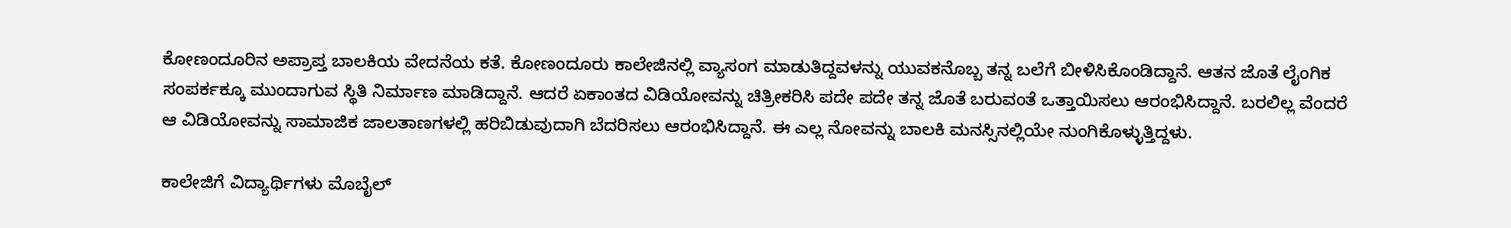ಕೋಣಂದೂರಿನ ಅಪ್ರಾಪ್ತ ಬಾಲಕಿಯ ವೇದನೆಯ ಕತೆ. ಕೋಣಂದೂರು ಕಾಲೇಜಿನಲ್ಲಿ ವ್ಯಾಸಂಗ ಮಾಡುತಿದ್ದವಳನ್ನು ಯುವಕನೊಬ್ಬ ತನ್ನ ಬಲೆಗೆ ಬೀಳಿಸಿಕೊಂಡಿದ್ದಾನೆ. ಆತನ ಜೊತೆ ಲೈಂಗಿಕ ಸಂಪರ್ಕಕ್ಕೂ ಮುಂದಾಗುವ ಸ್ಥಿತಿ ನಿರ್ಮಾಣ ಮಾಡಿದ್ದಾನೆ. ಆದರೆ ಏಕಾಂತದ ವಿಡಿಯೋವನ್ನು ಚಿತ್ರೀಕರಿಸಿ ಪದೇ ಪದೇ ತನ್ನ ಜೊತೆ ಬರುವಂತೆ ಒತ್ತಾಯಿಸಲು ಆರಂಭಿಸಿದ್ದಾನೆ. ಬರಲಿಲ್ಲ ವೆಂದರೆ ಆ ವಿಡಿಯೋವನ್ನು ಸಾಮಾಜಿಕ ಜಾಲತಾಣಗಳಲ್ಲಿ ಹರಿಬಿಡುವುದಾಗಿ ಬೆದರಿಸಲು ಆರಂಭಿಸಿದ್ದಾನೆ. ಈ ಎಲ್ಲ ನೋವನ್ನು ಬಾಲಕಿ ಮನಸ್ಸಿನಲ್ಲಿಯೇ ನುಂಗಿಕೊಳ್ಳುತ್ತಿದ್ದಳು.

ಕಾಲೇಜಿಗೆ ವಿದ್ಯಾರ್ಥಿಗಳು ಮೊಬೈಲ್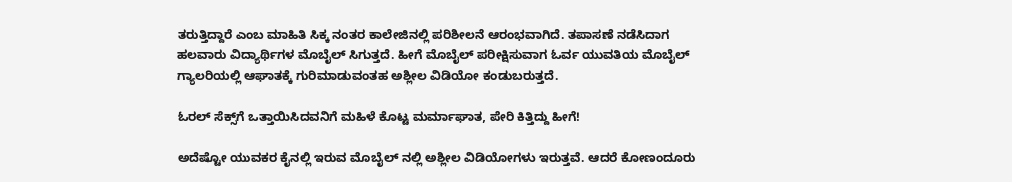ತರುತ್ತಿದ್ದಾರೆ ಎಂಬ ಮಾಹಿತಿ ಸಿಕ್ಕ ನಂತರ ಕಾಲೇಜಿನಲ್ಲಿ ಪರಿಶೀಲನೆ ಆರಂಭವಾಗಿದೆ. ತಪಾಸಣೆ ನಡೆಸಿದಾಗ ಹಲವಾರು ವಿದ್ಯಾರ್ಥಿಗಳ ಮೊಬೈಲ್ ಸಿಗುತ್ತದೆ. ಹೀಗೆ ಮೊಬೈಲ್ ಪರೀಕ್ಷಿಸುವಾಗ ಓರ್ವ ಯುವತಿಯ ಮೊಬೈಲ್ ಗ್ಯಾಲರಿಯಲ್ಲಿ ಆಘಾತಕ್ಕೆ ಗುರಿಮಾಡುವಂತಹ ಅಶ್ಲೀಲ ವಿಡಿಯೋ ಕಂಡುಬರುತ್ತದೆ.

ಓರಲ್‌ ಸೆಕ್ಸ್‌ಗೆ ಒತ್ತಾಯಿಸಿದವನಿಗೆ ಮಹಿಳೆ ಕೊಟ್ಟ ಮರ್ಮಾಘಾತ, ಪೇರಿ ಕಿತ್ತಿದ್ದು ಹೀಗೆ!

ಅದೆಷ್ಟೋ ಯುವಕರ ಕೈನಲ್ಲಿ ಇರುವ ಮೊಬೈಲ್ ನಲ್ಲಿ ಅಶ್ಲೀಲ ವಿಡಿಯೋಗಳು ಇರುತ್ತವೆ. ಆದರೆ ಕೋಣಂದೂರು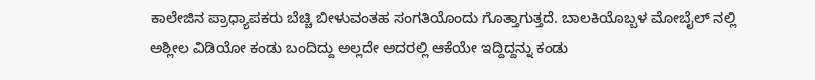ಕಾಲೇಜಿನ ಪ್ರಾಧ್ಯಾಪಕರು ಬೆಚ್ಚಿ ಬೀಳುವಂತಹ ಸಂಗತಿಯೊಂದು ಗೊತ್ತಾಗುತ್ತದೆ. ಬಾಲಕಿಯೊಬ್ಬಳ ಮೋಬೈಲ್ ನಲ್ಲಿ ಅಶ್ಲೀಲ ವಿಡಿಯೋ ಕಂಡು ಬಂದಿದ್ದು ಅಲ್ಲದೇ ಅದರಲ್ಲಿ ಆಕೆಯೇ ಇದ್ದಿದ್ದನ್ನು ಕಂಡು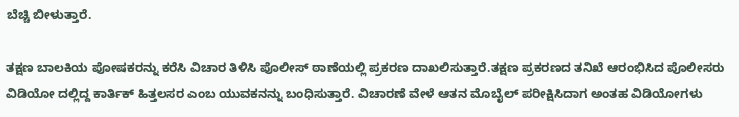ಬೆಚ್ಚಿ ಬೀಳುತ್ತಾರೆ.

ತಕ್ಷಣ ಬಾಲಕಿಯ ಪೋಷಕರನ್ನು ಕರೆಸಿ ವಿಚಾರ ತಿಳಿಸಿ ಪೊಲೀಸ್ ಠಾಣೆಯಲ್ಲಿ ಪ್ರಕರಣ ದಾಖಲಿಸುತ್ತಾರೆ.ತಕ್ಷಣ ಪ್ರಕರಣದ ತನಿಖೆ ಆರಂಭಿಸಿದ ಪೊಲೀಸರು ವಿಡಿಯೋ ದಲ್ಲಿದ್ದ ಕಾರ್ತಿಕ್ ಹಿತ್ತಲಸರ ಎಂಬ ಯುವಕನನ್ನು ಬಂಧಿಸುತ್ತಾರೆ. ವಿಚಾರಣೆ ವೇಳೆ ಆತನ ಮೊಬೈಲ್ ಪರೀಕ್ಷಿಸಿದಾಗ ಅಂತಹ ವಿಡಿಯೋಗಳು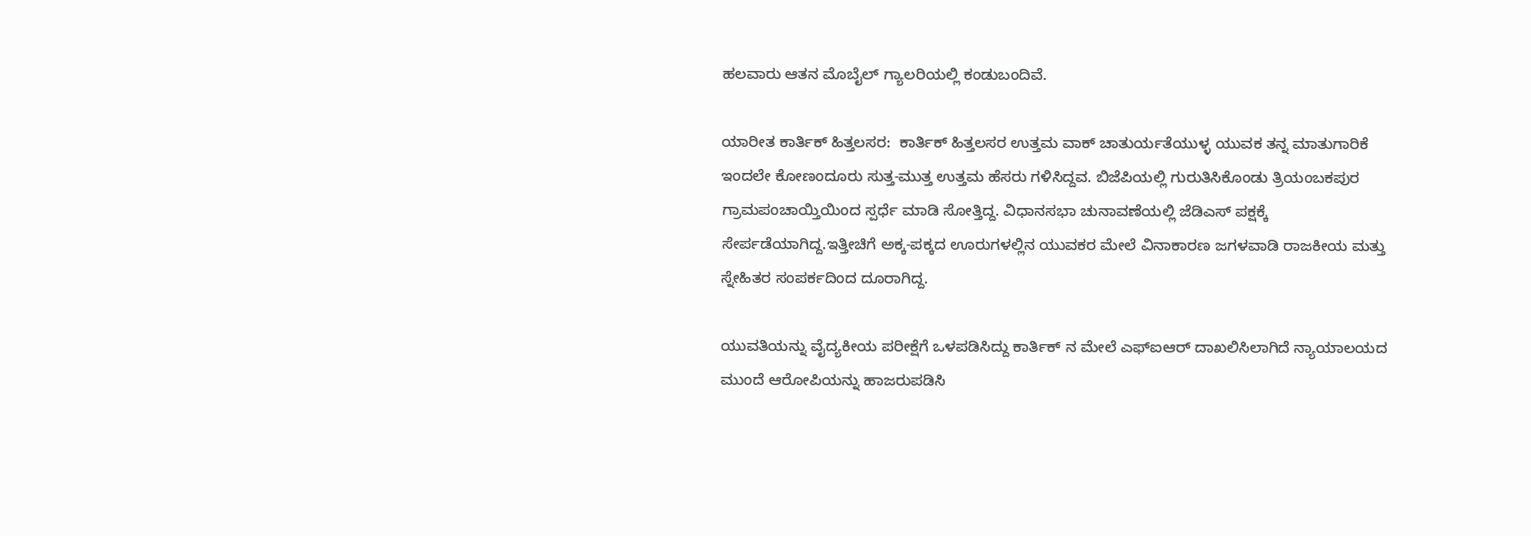ಹಲವಾರು ಆತನ ಮೊಬೈಲ್ ಗ್ಯಾಲರಿಯಲ್ಲಿ ಕಂಡುಬಂದಿವೆ.

ಯಾರೀತ ಕಾರ್ತಿಕ್ ಹಿತ್ತಲಸರ:  ಕಾರ್ತಿಕ್ ಹಿತ್ತಲಸರ ಉತ್ತಮ ವಾಕ್ ಚಾತುರ್ಯತೆಯುಳ್ಳ ಯುವಕ ತನ್ನ ಮಾತುಗಾರಿಕೆ ಇಂದಲೇ ಕೋಣಂದೂರು ಸುತ್ತ-ಮುತ್ತ ಉತ್ತಮ ಹೆಸರು ಗಳಿಸಿದ್ದವ. ಬಿಜೆಪಿಯಲ್ಲಿ ಗುರುತಿಸಿಕೊಂಡು ತ್ರಿಯಂಬಕಪುರ ಗ್ರಾಮಪಂಚಾಯ್ತಿಯಿಂದ ಸ್ಪರ್ಧೆ ಮಾಡಿ ಸೋತ್ತಿದ್ದ. ವಿಧಾನಸಭಾ ಚುನಾವಣೆಯಲ್ಲಿ ಜೆಡಿಎಸ್ ಪಕ್ಷಕ್ಕೆ ಸೇರ್ಪಡೆಯಾಗಿದ್ದ.ಇತ್ತೀಚಿಗೆ ಅಕ್ಕ-ಪಕ್ಕದ ಊರುಗಳಲ್ಲಿನ ಯುವಕರ ಮೇಲೆ ವಿನಾಕಾರಣ ಜಗಳವಾಡಿ ರಾಜಕೀಯ ಮತ್ತು ಸ್ನೇಹಿತರ ಸಂಪರ್ಕದಿಂದ ದೂರಾಗಿದ್ದ.

ಯುವತಿಯನ್ನು ವೈದ್ಯಕೀಯ ಪರೀಕ್ಷೆಗೆ ಒಳಪಡಿಸಿದ್ದು ಕಾರ್ತಿಕ್ ನ ಮೇಲೆ ಎಫ್ಐಆರ್ ದಾಖಲಿಸಿಲಾಗಿದೆ ನ್ಯಾಯಾಲಯದ ಮುಂದೆ ಆರೋಪಿಯನ್ನು ಹಾಜರುಪಡಿಸಿ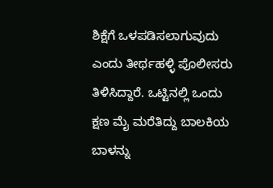ಶಿಕ್ಷೆಗೆ ಒಳಪಡಿಸಲಾಗುವುದು ಎಂದು ತೀರ್ಥಹಳ್ಳಿ ಪೊಲೀಸರು ತಿಳಿಸಿದ್ದಾರೆ. ಒಟ್ಟಿನಲ್ಲಿ ಒಂದು ಕ್ಷಣ ಮೈ ಮರೆತಿದ್ದು ಬಾಲಕಿಯ ಬಾಳನ್ನು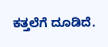ಕತ್ತಲೆಗೆ ದೂಡಿದೆ.